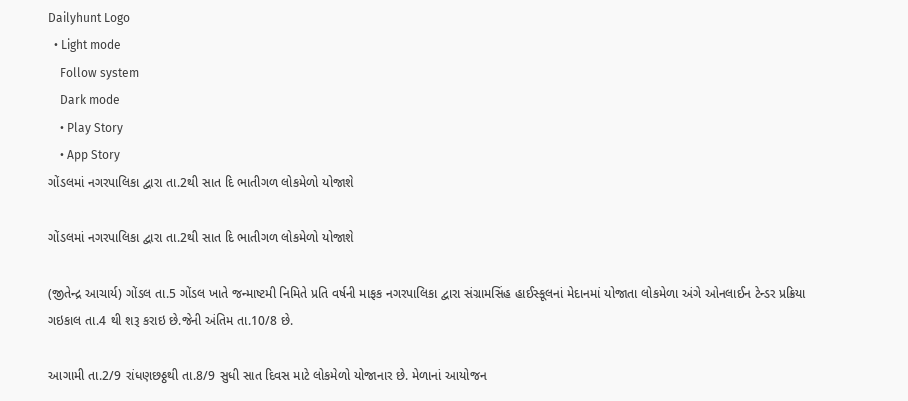Dailyhunt Logo
  • Light mode
    Follow system
    Dark mode
    • Play Story
    • App Story
ગોંડલમાં નગરપાલિકા દ્વારા તા.2થી સાત દિ ભાતીગળ લોકમેળો યોજાશે

ગોંડલમાં નગરપાલિકા દ્વારા તા.2થી સાત દિ ભાતીગળ લોકમેળો યોજાશે

(જીતેન્દ્ર આચાર્ય) ગોંડલ તા.5 ગોંડલ ખાતે જન્માષ્ટમી નિમિતે પ્રતિ વર્ષની માફક નગરપાલિકા દ્વારા સંગ્રામસિંહ હાઈસ્કૂલનાં મેદાનમાં યોજાતા લોકમેળા અંગે ઓનલાઈન ટેન્ડર પ્રક્રિયા ગઇકાલ તા.4 થી શરૂ કરાઇ છે.જેની અંતિમ તા.10/8 છે.

આગામી તા.2/9 રાંધણછઠ્ઠથી તા.8/9 સુધી સાત દિવસ માટે લોકમેળો યોજાનાર છે. મેળાનાં આયોજન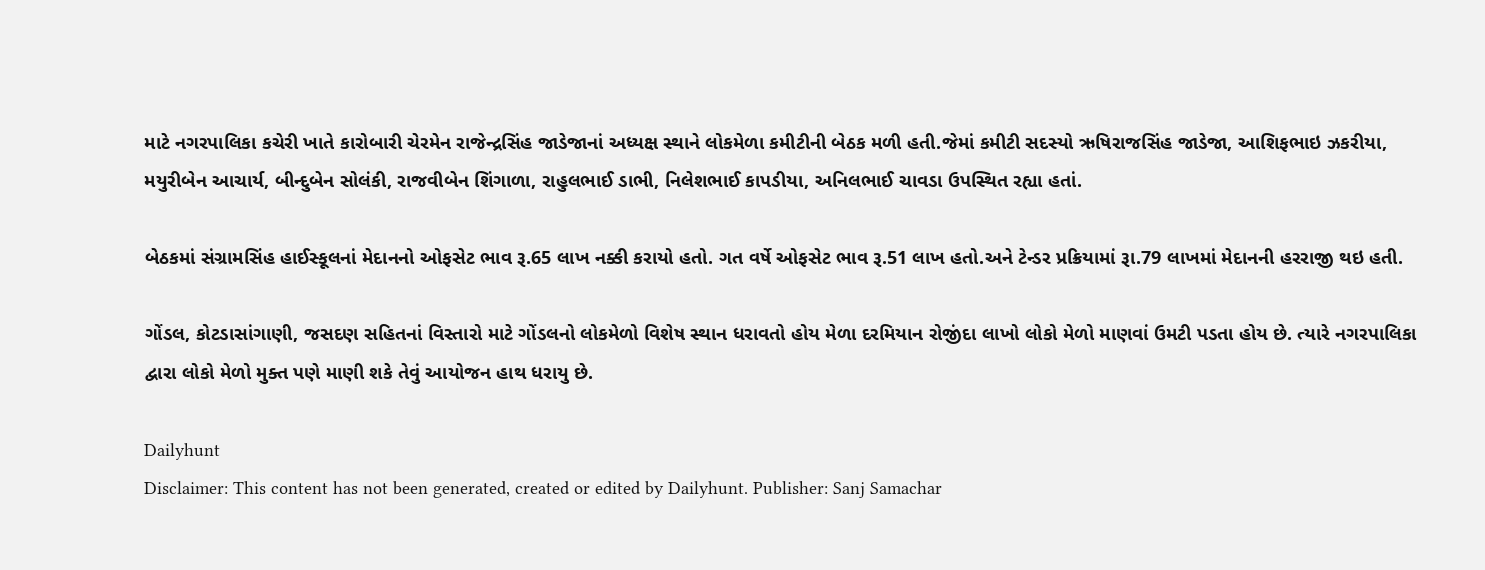માટે નગરપાલિકા કચેરી ખાતે કારોબારી ચેરમેન રાજેન્દ્રસિંહ જાડેજાનાં અધ્યક્ષ સ્થાને લોકમેળા કમીટીની બેઠક મળી હતી.જેમાં કમીટી સદસ્યો ઋષિરાજસિંહ જાડેજા, આશિફભાઇ ઝકરીયા, મયુરીબેન આચાર્ય, બીન્દુબેન સોલંકી, રાજવીબેન શિંગાળા, રાહુલભાઈ ડાભી, નિલેશભાઈ કાપડીયા, અનિલભાઈ ચાવડા ઉપસ્થિત રહ્યા હતાં.

બેઠકમાં સંગ્રામસિંહ હાઈસ્કૂલનાં મેદાનનો ઓફસેટ ભાવ રૂ.65 લાખ નક્કી કરાયો હતો. ગત વર્ષે ઓફસેટ ભાવ રૂ.51 લાખ હતો.અને ટેન્ડર પ્રક્રિયામાં રૂા.79 લાખમાં મેદાનની હરરાજી થઇ હતી.

ગોંડલ, કોટડાસાંગાણી, જસદણ સહિતનાં વિસ્તારો માટે ગોંડલનો લોકમેળો વિશેષ સ્થાન ધરાવતો હોય મેળા દરમિયાન રોજીંદા લાખો લોકો મેળો માણવાં ઉમટી પડતા હોય છે. ત્યારે નગરપાલિકા દ્વારા લોકો મેળો મુક્ત પણે માણી શકે તેવું આયોજન હાથ ધરાયુ છે.

Dailyhunt
Disclaimer: This content has not been generated, created or edited by Dailyhunt. Publisher: Sanj Samachar